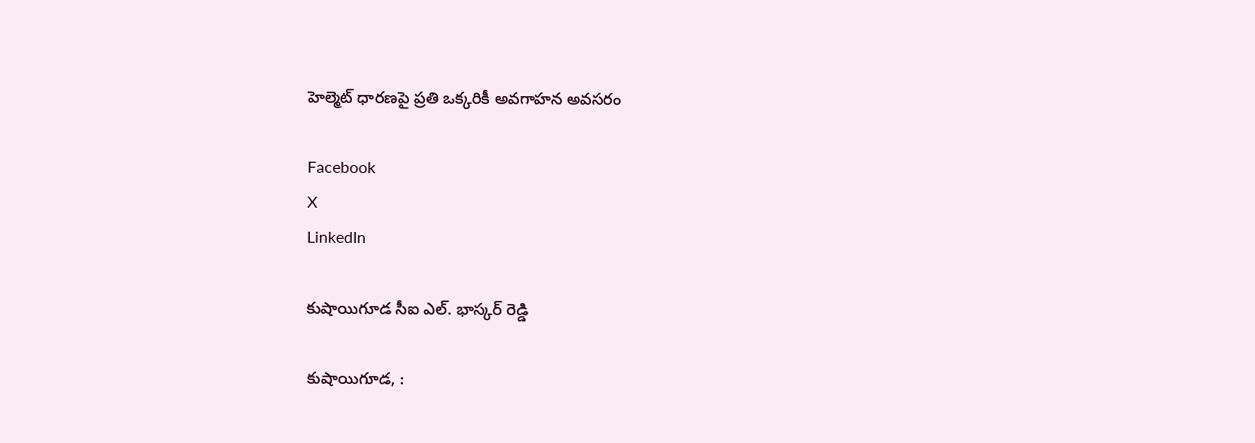హెల్మెట్ ధారణపై ప్రతి ఒక్కరికీ అవగాహన అవసరం

Facebook
X
LinkedIn

కుషాయిగూడ సీఐ ఎల్. భాస్కర్ రెడ్డి

కుషాయిగూడ, :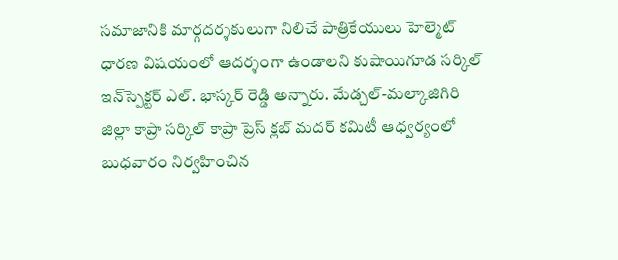సమాజానికి మార్గదర్శకులుగా నిలిచే పాత్రికేయులు హెల్మెట్ ధారణ విషయంలో ఆదర్శంగా ఉండాలని కుషాయిగూడ సర్కిల్ ఇన్‌స్పెక్టర్ ఎల్. భాస్కర్ రెడ్డి అన్నారు. మేడ్చల్-మల్కాజిగిరి జిల్లా కాప్రా సర్కిల్ కాప్రా ప్రెస్ క్లబ్ మదర్ కమిటీ ఆధ్వర్యంలో బుధవారం నిర్వహించిన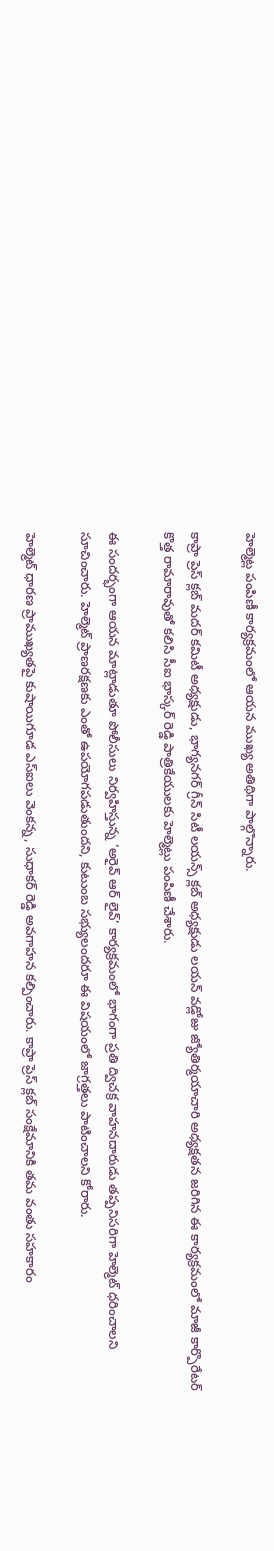హెల్మెట్ల పంపిణీ కార్యక్రమంలో ఆయన ముఖ్య అతిథిగా పాల్గొన్నారు.

కాప్రా ప్రెస్ క్లబ్ మదర్ కమిటీ అధ్యక్షుడు, భాగ్యనగర్ గ్రీన్ సిటీ లయన్స్ క్లబ్ అధ్యక్షుడు లయన్ వడ్లోజు జ్యోతిర్మయాచారి అధ్యక్షతన జరిగిన ఈ కార్యక్రమంలో మాజీ కార్పొరేటర్ కొత్త రామారావుతో కలిసి సీఐ భాస్కర్ రెడ్డి పాత్రికేయులకు హెల్మెట్లు పంపిణీ చేశారు.

ఈ సందర్భంగా ఆయన మాట్లాడుతూ పోలీసులు నిర్వహిస్తున్న ‘అరైవ్ ఆర్ లైవ్’ కార్యక్రమంలో భాగంగా ప్రతి ద్విచక్ర వాహనదారుడు తప్పనిసరిగా హెల్మెట్ ధరించాలని సూచించారు. హెల్మెట్ ప్రాణరక్షణకు ఎంతో ఉపయోగపడుతుందని, కుటుంబ సభ్యులందరూ ఈ విషయంలో జాగ్రత్తలు పాటించాలని కోరారు.

హెల్మెట్ ధారణ ప్రాముఖ్యతపై కుషాయిగూడ ఎస్‌ఐలు వెంకన్న, సుధాకర్ రెడ్డి అవగాహన కల్పించారు. కాప్రా ప్రెస్ క్లబ్ సంక్షేమానికి తమ వంతు సహకారం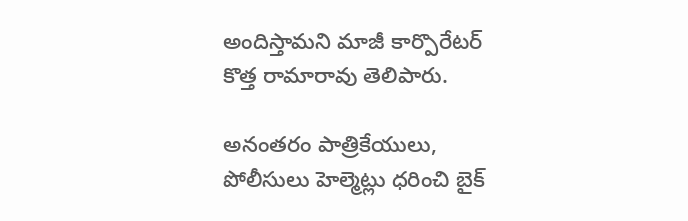అందిస్తామని మాజీ కార్పొరేటర్ కొత్త రామారావు తెలిపారు.

అనంతరం పాత్రికేయులు, పోలీసులు హెల్మెట్లు ధరించి బైక్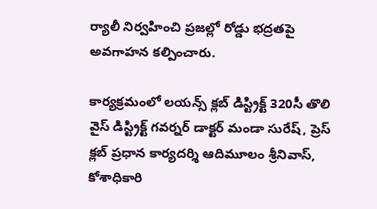ర్యాలీ నిర్వహించి ప్రజల్లో రోడ్డు భద్రతపై అవగాహన కల్పించారు.

కార్యక్రమంలో లయన్స్ క్లబ్ డిస్ట్రిక్ట్ 320సీ తొలి వైస్ డిస్ట్రిక్ట్ గవర్నర్ డాక్టర్ మండా సురేష్, ప్రెస్ క్లబ్ ప్రధాన కార్యదర్శి ఆదిమూలం శ్రీనివాస్, కోశాధికారి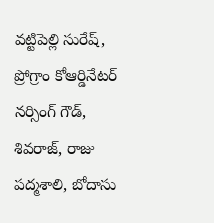వట్టిపెల్లి సురేష్, ప్రోగ్రాం కోఆర్డినేటర్ నర్సింగ్ గౌడ్, శివరాజ్, రాజు పద్మశాలి, బోదాసు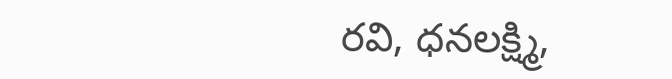రవి, ధనలక్ష్మి,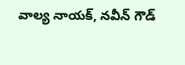వాల్య నాయక్, నవీన్ గౌడ్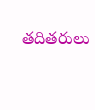తదితరులు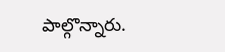పాల్గొన్నారు.